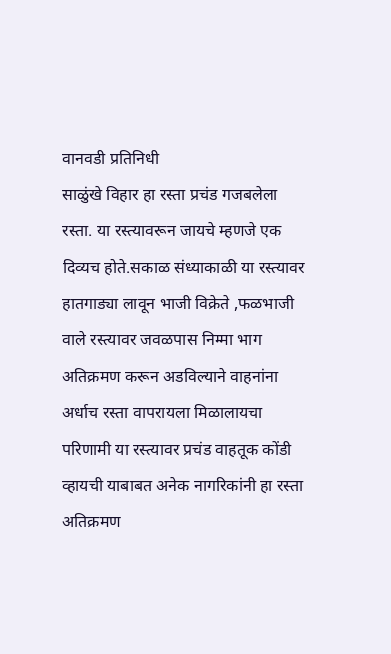वानवडी प्रतिनिधी
साळुंखे विहार हा रस्ता प्रचंड गजबलेला रस्ता. या रस्त्यावरून जायचे म्हणजे एक दिव्यच होते.सकाळ संध्याकाळी या रस्त्यावर हातगाड्या लावून भाजी विक्रेते ,फळभाजी वाले रस्त्यावर जवळपास निम्मा भाग अतिक्रमण करून अडविल्याने वाहनांना अर्धाच रस्ता वापरायला मिळालायचा परिणामी या रस्त्यावर प्रचंड वाहतूक कोंडी व्हायची याबाबत अनेक नागरिकांनी हा रस्ता अतिक्रमण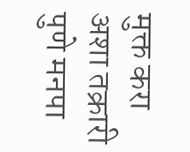मुक्त करा अशा तक्रारी पुणे मनपा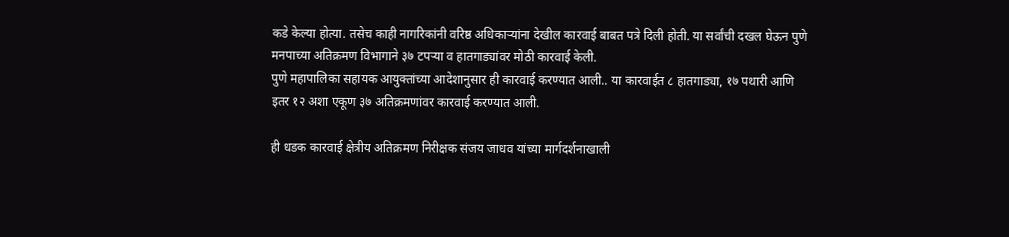कडे केल्या होत्या. तसेच काही नागरिकांनी वरिष्ठ अधिकाऱ्यांना देखील कारवाई बाबत पत्रे दिली होती. या सर्वांची दखल घेऊन पुणे मनपाच्या अतिक्रमण विभागाने ३७ टपऱ्या व हातगाड्यांवर मोठी कारवाई केली.
पुणे महापालिका सहायक आयुक्तांच्या आदेशानुसार ही कारवाई करण्यात आली.. या कारवाईत ८ हातगाड्या, १७ पथारी आणि इतर १२ अशा एकूण ३७ अतिक्रमणांवर कारवाई करण्यात आली.

ही धडक कारवाई क्षेत्रीय अतिक्रमण निरीक्षक संजय जाधव यांच्या मार्गदर्शनाखाली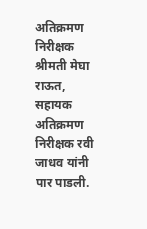अतिक्रमण निरीक्षक श्रीमती मेघा राऊत, सहायक अतिक्रमण निरीक्षक रवी जाधव यांनी पार पाडली.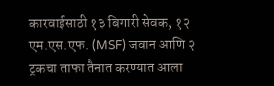कारवाईसाठी १३ बिगारी सेवक, १२ एम.एस.एफ. (MSF) जवान आणि २ ट्रकचा ताफा तैनात करण्यात आला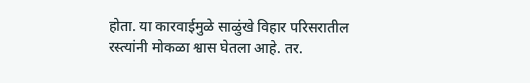होता. या कारवाईमुळे साळुंखे विहार परिसरातील रस्त्यांनी मोकळा श्वास घेतला आहे. तर.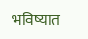भविष्यात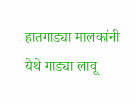हातगाड्या मालकांनी येथे गाड्या लावू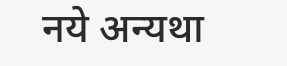नये अन्यथा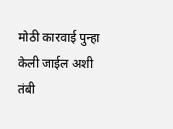मोठी कारवाई पुन्हा केली जाईल अशी तंबी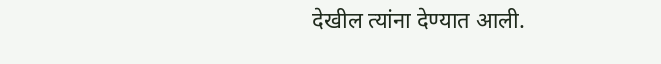देखील त्यांना देण्यात आली.